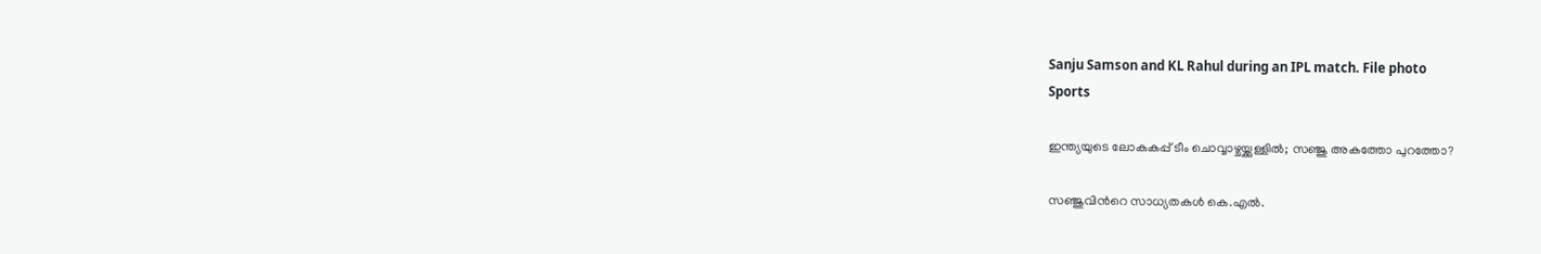Sanju Samson and KL Rahul during an IPL match. File photo
Sports

ഇന്ത്യയുടെ ലോകകപ്പ് ടീം ചൊവ്വാഴ്ചയ്ക്കുള്ളിൽ; സഞ്ജു അകത്തോ പുറത്തോ?

സഞ്ജുവിന്‍റെ സാധ്യതകൾ കെ.എൽ.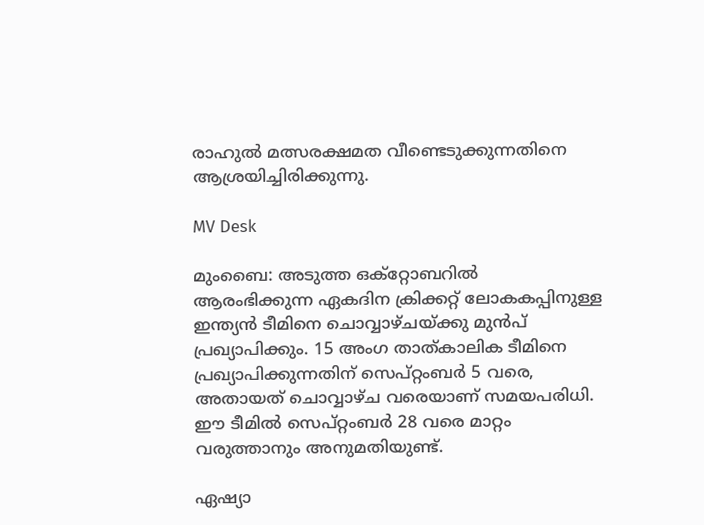രാഹുൽ മത്സരക്ഷമത വീണ്ടെടുക്കുന്നതിനെ ആശ്രയിച്ചിരിക്കുന്നു.

MV Desk

മുംബൈ: അടുത്ത ഒക്റ്റോബറില്‍ ആരംഭിക്കുന്ന ഏകദിന ക്രിക്കറ്റ് ലോകകപ്പിനുള്ള ഇന്ത്യന്‍ ടീമിനെ ചൊവ്വാഴ്ചയ്ക്കു മുൻപ് പ്രഖ്യാപിക്കും. 15 അംഗ താത്കാലിക ടീമിനെ പ്രഖ്യാപിക്കുന്നതിന് സെപ്റ്റംബര്‍ 5 വരെ, അതായത് ചൊവ്വാഴ്ച വരെയാണ് സമയപരിധി. ഈ ടീമിൽ സെപ്റ്റംബർ 28 വരെ മാറ്റം വരുത്താനും അനുമതിയുണ്ട്.

ഏഷ്യാ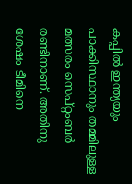കപ്പില്‍ ഇന്ത്യയും പാക്കിസ്ഥാനും തമ്മിലുള്ള മത്സരം സെപ്റ്റംബര്‍ രണ്ടിനാണ്. അതിനു ശേഷം ടീമിനെ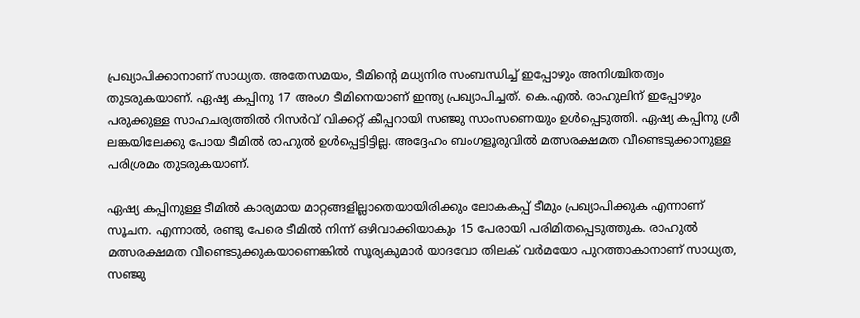പ്രഖ്യാപിക്കാനാണ് സാധ്യത. അതേസമയം, ടീമിന്‍റെ മധ്യനിര സംബന്ധിച്ച് ഇപ്പോഴും അനിശ്ചിതത്വം തുടരുകയാണ്. ഏഷ്യ കപ്പിനു 17 അംഗ ടീമിനെയാണ് ഇന്ത്യ പ്രഖ്യാപിച്ചത്. കെ.എൽ. രാഹുലിന് ഇപ്പോഴും പരുക്കുള്ള സാഹചര്യത്തിൽ റിസർവ് വിക്കറ്റ് കീപ്പറായി സഞ്ജു സാംസണെയും ഉൾപ്പെടുത്തി. ഏഷ്യ കപ്പിനു ശ്രീ ലങ്കയിലേക്കു പോയ ടീമിൽ രാഹുൽ ഉൾപ്പെട്ടിട്ടില്ല. അദ്ദേഹം ബംഗളൂരുവിൽ മത്സരക്ഷമത വീണ്ടെടുക്കാനുള്ള പരിശ്രമം തുടരുകയാണ്.

ഏഷ്യ കപ്പിനുള്ള ടീമിൽ കാര്യമായ മാറ്റങ്ങളില്ലാതെയായിരിക്കും ലോകകപ്പ് ടീമും പ്രഖ്യാപിക്കുക എന്നാണ് സൂചന. എന്നാൽ, രണ്ടു പേരെ ടീമിൽ നിന്ന് ഒഴിവാക്കിയാകും 15 പേരായി പരിമിതപ്പെടുത്തുക. രാഹുൽ മത്സരക്ഷമത വീണ്ടെടുക്കുകയാണെങ്കിൽ സൂര്യകുമാർ യാദവോ തിലക് വർമയോ പുറത്താകാനാണ് സാധ്യത, സഞ്ജു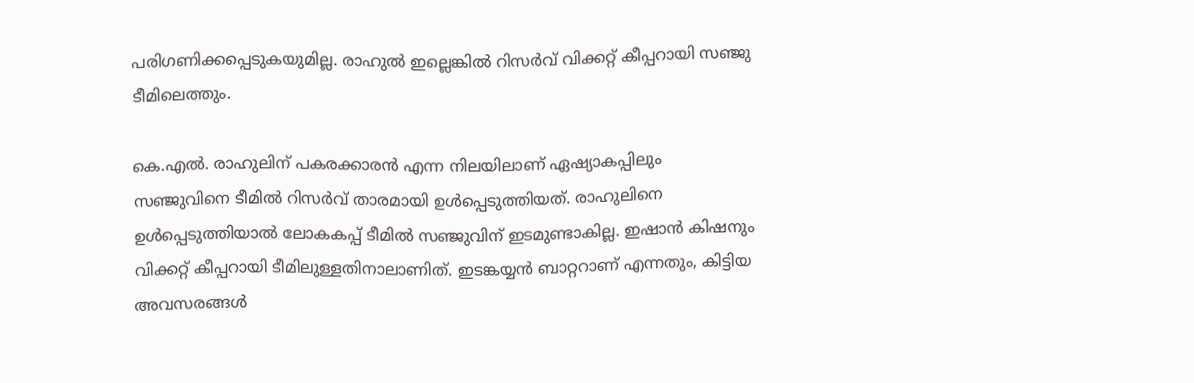പരിഗണിക്കപ്പെടുകയുമില്ല. രാഹുൽ ഇല്ലെങ്കിൽ റിസർവ് വിക്കറ്റ് കീപ്പറായി സഞ്ജു ടീമിലെത്തും.

കെ.എല്‍. രാഹുലിന് പകരക്കാരന്‍ എന്ന നിലയിലാണ് ഏഷ്യാകപ്പിലും സഞ്ജുവിനെ ടീമില്‍ റിസര്‍വ് താരമായി ഉള്‍പ്പെടുത്തിയത്. രാഹുലിനെ ഉൾപ്പെടുത്തിയാൽ ലോകകപ്പ് ടീമിൽ സഞ്ജുവിന് ഇടമുണ്ടാകില്ല. ഇഷാൻ കിഷനും വിക്കറ്റ് കീപ്പറായി ടീമിലുള്ളതിനാലാണിത്. ഇടങ്കയ്യൻ ബാറ്ററാണ് എന്നതും, കിട്ടി‍യ അവസരങ്ങൾ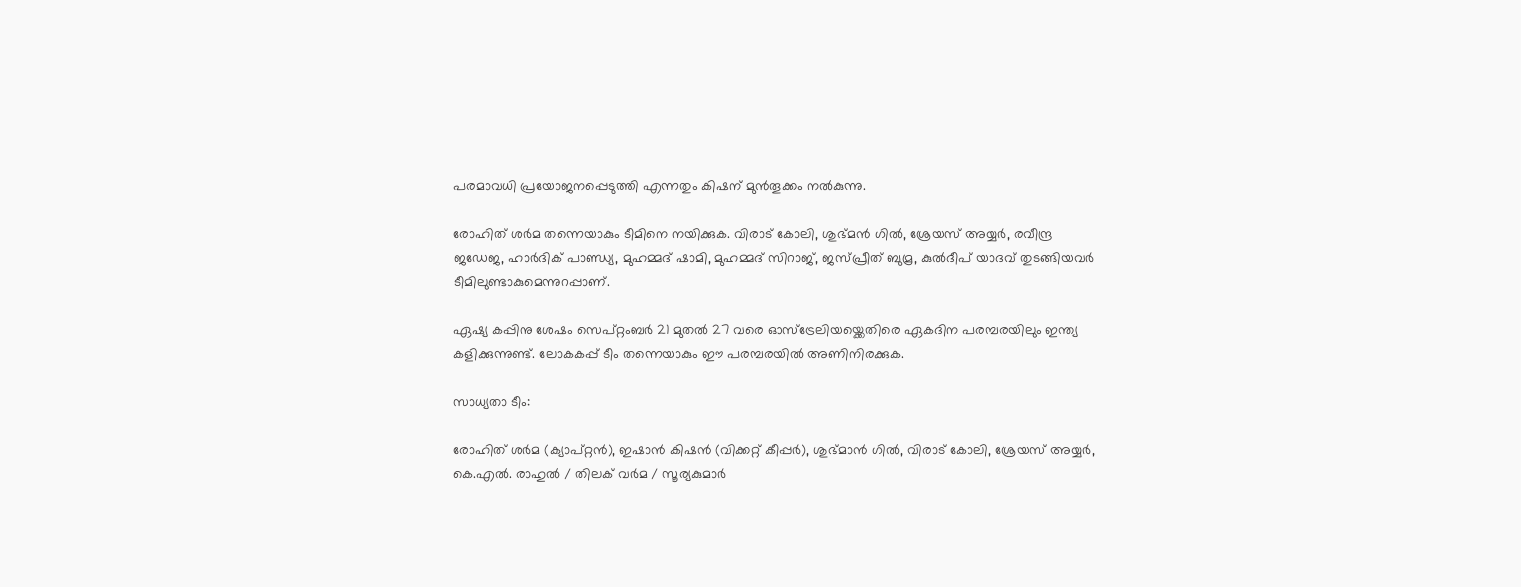പരമാവധി പ്രയോജനപ്പെടുത്തി എന്നതും കിഷന് മുൻതൂക്കം നൽകുന്നു.

രോഹിത് ശര്‍മ തന്നെയാകും ടീമിനെ നയിക്കുക. വിരാട് കോലി, ശുഭ്മന്‍ ഗില്‍, ശ്രേയസ് അയ്യര്‍, രവീന്ദ്ര ജഡേജ, ഹാർദിക് പാണ്ഡ്യ, മുഹമ്മദ് ഷാമി, മുഹമ്മദ് സിറാജ്, ജസ്പ്രീത് ബുമ്ര, കുല്‍ദീപ് യാദവ് തുടങ്ങിയവര്‍ ടീമിലുണ്ടാകുമെന്നുറപ്പാണ്.

ഏഷ്യ കപ്പിനു ശേഷം സെപ്റ്റംബര്‍ 21 മുതല്‍ 27 വരെ ഓസ്ട്രേലിയയ്ക്കെതിരെ ഏകദിന പരമ്പരയിലും ഇന്ത്യ കളിക്കുന്നുണ്ട്. ലോകകപ്പ് ടീം തന്നെയാകും ഈ പരമ്പരയിൽ അണിനിരക്കുക.

സാധ്യതാ ടീം:

രോഹിത് ശർമ (ക്യാപ്റ്റൻ), ഇഷാൻ കിഷൻ (വിക്കറ്റ് കീപ്പർ), ശുഭ്മാൻ ഗിൽ, വിരാട് കോലി, ശ്രേയസ് അയ്യർ, കെ.എൽ. രാഹുൽ / തിലക് വർമ / സൂര്യകുമാർ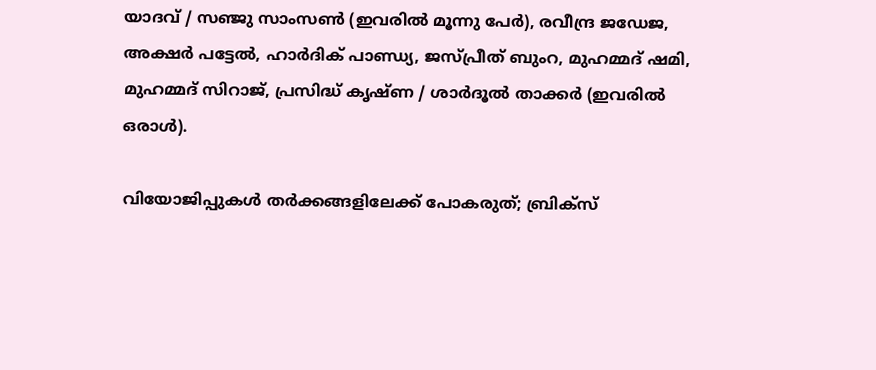യാദവ് / സഞ്ജു സാംസൺ (ഇവരിൽ മൂന്നു പേർ), രവീന്ദ്ര ജഡേജ, അക്ഷർ പട്ടേൽ, ഹാർദിക് പാണ്ഡ്യ, ജസ്പ്രീത് ബുംറ, മുഹമ്മദ് ഷമി, മുഹമ്മദ് സിറാജ്, പ്രസിദ്ധ് കൃഷ്ണ / ശാർദൂൽ താക്കർ (ഇവരിൽ ഒരാൾ).

വിയോജിപ്പുകൾ തർക്കങ്ങളിലേക്ക് പോകരുത്; ബ്രിക്സ്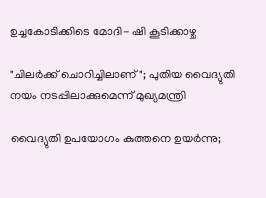ഉച്ചകോടിക്കിടെ മോദി- ഷി കൂടിക്കാഴ്ച

"ചിലർക്ക് ചൊറിച്ചിലാണ്"; പുതിയ വൈദ്യുതി നയം നടപ്പിലാക്കുമെന്ന് മുഖ്യമന്ത്രി

വൈദ്യുതി ഉപയോഗം കുത്തനെ ഉയര്‍ന്നു‌;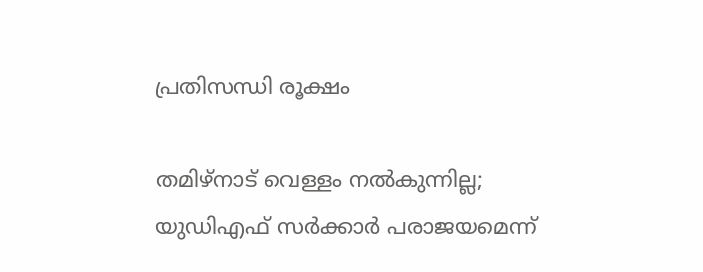പ്രതിസന്ധി രൂക്ഷം

തമിഴ്നാട് വെള്ളം നൽകുന്നില്ല; യുഡിഎഫ് സർക്കാർ പരാജയമെന്ന്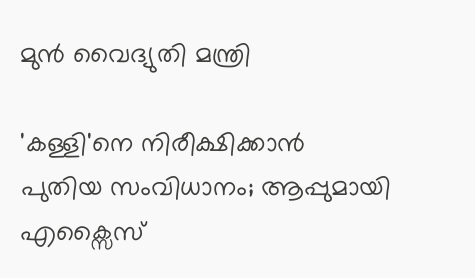മുൻ വൈദ്യുതി മന്ത്രി

'കള്ളി'നെ നിരീക്ഷിക്കാൻ പുതിയ സംവിധാനം; ആപ്പുമായി എക്സൈസ്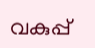വകുപ്പ്